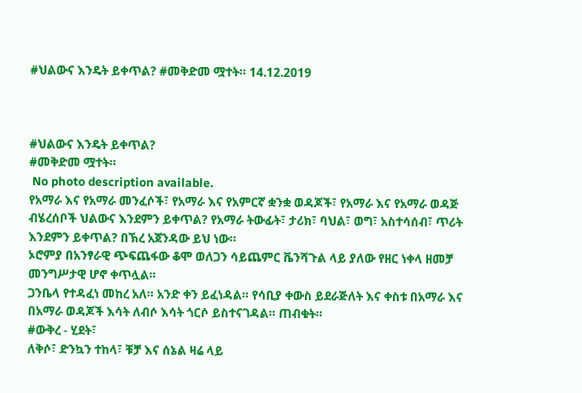#ህልውና እንዴት ይቀጥል? #መቅድመ ሟተት። 14.12.2019



#ህልውና እንዴት ይቀጥል?
#መቅድመ ሟተት።
 No photo description available.
የአማራ እና የአማራ መንፈሶች፣ የአማራ እና የአምርኛ ቋንቋ ወዳጆች፣ የአማራ እና የአማራ ወዳጅ ብሄረሰቦች ህልውና እንደምን ይቀጥል? የአማራ ትውፊት፣ ታሪክ፣ ባህል፣ ወግ፣ አስተሳሰብ፣ ጥሪት እንደምን ይቀጥል? በኽረ አጀንዳው ይህ ነው።
ኦሮምያ በአንፃራዊ ጭፍጨፋው ቆሞ ወለጋን ሳይጨምር ቬንሻጉል ላይ ያለው የዘር ነቀላ ዘመቻ መንግሥታዊ ሆኖ ቀጥሏል።
ጋንቤላ የተዳፈነ መከረ አለ። አንድ ቀን ይፈነዳል። የሳቢያ ቀውስ ይደራጅለት እና ቀስቱ በአማራ እና በአማራ ወዳጆች እሳት ለብሶ እሳት ጎርሶ ይስተናገዳል። ጠብቁት።
#ውቅረ - ሂደት፣
ለቅሶ፣ ድንኳን ተከላ፣ ቹቻ እና ሰኔል ዛሬ ላይ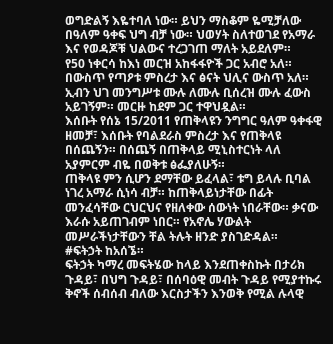ወግድልኝ እዬተባለ ነው። ይህን ማስቆም ዬሚቻለው በዓለም ዓቀፍ ህግ ብቻ ነው። ህወሃት ስለተወገደ የአማራ እና የወዳጆቹ ህልውና ተረጋገጠ ማለት አይደለም።
የ50 ነቀርሳ ከእነ መርዝ አከፋፋዮች ጋር አብሮ አለ። በውስጥ የጣዖቱ ምስረታ እና ፅናት ህሊና ውስጥ አለ። ኢብን ህገ መንግሥቱ ሙሉ ለሙሉ ቢሰረዝ ሙሉ ፈውስ አይገኝም። መርዙ ከደም ጋር ተዋህዷል።
እሰቡት የሰኔ 15/2011 የጠቅላዩን ንግግር ዓለም ዓቀፋዊ ዘመቻ፣ እሰቡት የባልደራስ ምስረታ እና የጠቅላዩ በሰጨኝን። በሰጨኝ በጠቅላይ ሚኒስተርነት ላለ አያምርም ብዬ በወቅቱ ፅፌያለሁኝ።
ጠቅላዩ ምን ሲሆን ደማቸው ይፈላል፣ ቱግ ይላሉ ቢባል ነገረ አማራ ሲነሳ ብቻ። ከጠቅላይነታቸው በፊት መንፈሳቸው ርህርህና የዘለቀው ሰውነት ነበራቸው። ቃናው እራሱ አይጠገብም ነበር። የአኖሌ ሃውልት መሥራችነታቸውን ቸል ትሉት ዘንድ ያስገድዳል።
#ፍትኃት ከአሰኜ።
ፍትኃት ካማረ መፍትሄው ከላይ እንደጠቀስኩት በታሪክ ጉዳይ፣ በህግ ጉዳይ፣ በሰባዕዊ መብት ጉዳይ የሚያተኩሩ ቅኖች ሰብሰብ ብለው እርስታችን እንወቅ የሚል ሉላዊ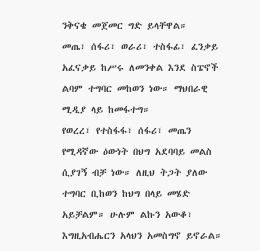ንቅናቄ መጀመር ግድ ይላቸዋል።
መጤ፣ ሰፋሪ፣ ወራሪ፣ ተስፋፊ፣ ፈንቃይ አፈናቃይ ከሥሩ ለመንቀል እንደ ስፔኖች ልባም ተግባር መከወን ነው። ማህበራዊ ሚዲያ ላይ ከመፋተግ።
የወረረ፣ የተስፋፋ፣ ሰፋሪ፣ መጤን የሚዳኛው ዕውነት በህግ አደባባይ መልስ ሲያገኝ ብቻ ነው። ለዚህ ትጋት ያለው ተግባር ቢከወን ከህግ በላይ መሄድ አይቻልም። ሁሉም ልኩን አውቆ፣ እግዚአብሔርን አላህን አመስግኖ ይኖራል።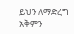ይህን ለማድረግ አቅምን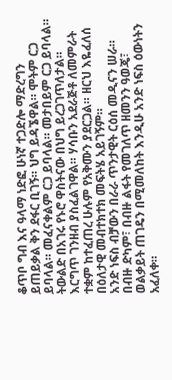ቆጥቦ ግብ እና ዓላማ ነድፎ ሁነኛ ተጋድሎ ማድረግን ይጠይቃል ቅን ደፋር ቢገኝ። ህግ ይዳኜዋል። ሞትም ርጋ ይባላል። መፈናቀልም ርጋ ይባላል። መታበይም ርጋ ይባላል። ትውልድ በአገሩ የኑሮ ዋስትናው በህግ ይረጋገጥለታል።
እርግጥ ገንዘብ ያስፈልገዋል። ሃሳቡን አደራጅቶ ለመምራት ተቋም ከተፈጠረ ሁሉም የአቅሙን ያደርጋል። ዘርህ እዬፈለሰ በዕለታዊ መብተክተክ መፍትሄ አይገኝም።
አንድ ነፍስ ብቻውን በራራ ጥንታዊት ርዕሰ መዲናን ሠራ። በብዙ ድካም፣ በብዙ ልፋት የመገለጥ ዘመንን ዓወጄ፣ ወልቃይት ጠገዴን በሚመለከት እንዲሁ አንድ ነፍስ ዕውነትን አፈለቀ።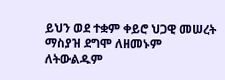ይህን ወደ ተቋም ቀይሮ ህጋዊ መሠረት ማስያዝ ደግሞ ለዘመኑም ለትውልዱም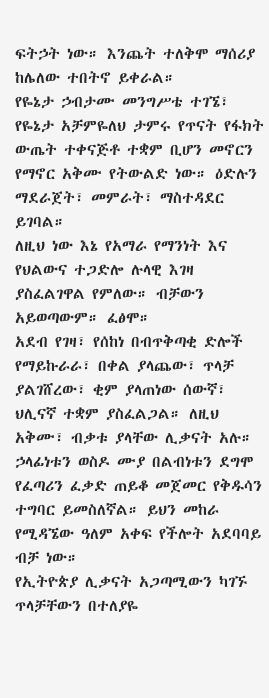ፍትኃት ነው። እንጨት ተለቅሞ ማሰሪያ ከሌለው ተበትኖ ይቀራል።
የዬኔታ ኃብታሙ መንግሥቴ ተገኜ፣ የዬኔታ አቻምዬለህ ታምሩ የጥናት የፋክት ውጤት ተቀናጅቶ ተቋም ቢሆን መኖርን የማኖር አቅሙ የትውልድ ነው። ዕድሉን ማደራጀት፣ መምራት፣ ማስተዳደር ይገባል።
ለዚህ ነው እኔ የአማራ የማንነት እና የህልውና ተጋድሎ ሉላዊ እገዛ ያስፈልገዋል የምለው። ብቻውን አይወጣውም። ፈፅሞ።
አደብ የገዛ፣ የሰከነ በብጥቅጣቂ ድሎች የማይኩራራ፣ በቀል ያላጨው፣ ጥላቻ ያልገሸረው፣ ቂም ያላጠነው ሰውኛ፣ ህሊናኛ ተቋም ያስፈልጋል። ለዚህ አቅሙ፣ ብቃቱ ያላቸው ሊቃናት አሉ።
ኃላፊነቱን ወስዶ ሙያ በልብነቱን ደግሞ የፈጣሪን ፈቃድ ጠይቆ መጀመር የቅዱሳን ተግባር ይመስለኛል። ይህን መከራ የሚዳኜው ዓለም አቀፍ የችሎት አደባባይ ብቻ ነው።
የኢትዮጵያ ሊቃናት አጋጣሚውን ካገኙ ጥላቻቸውን በተለያዬ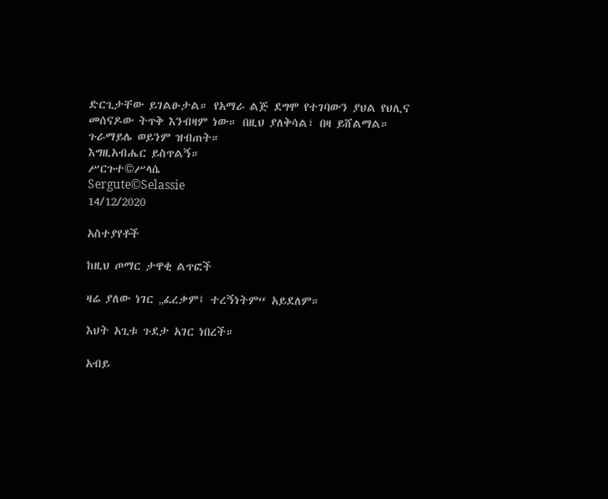ድርጊታቸው ይገልፁታል። የአማራ ልጅ ደግሞ የተገባውን ያህል የህሊና መሰናዶው ትጥቅ እንብዛም ነው። በዚህ ያለቅሳል፣ በዛ ይሸልማል። ጉራማይሌ ወይንም ዝብጠት።
እግዚአብሔር ይስጥልኝ።
ሥርጉተ©ሥላሴ
Sergute©Selassie
14/12/2020

አስተያየቶች

ከዚህ ጦማር ታዋቂ ልጥፎች

ዛሬ ያለው ነገር „ፈረቃም፤ ተረኝነትም“ አይደለም።

እህት አጊቱ ጉደታ አገር ነበረች።

አብይ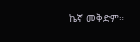ኬኛ መቅድም።